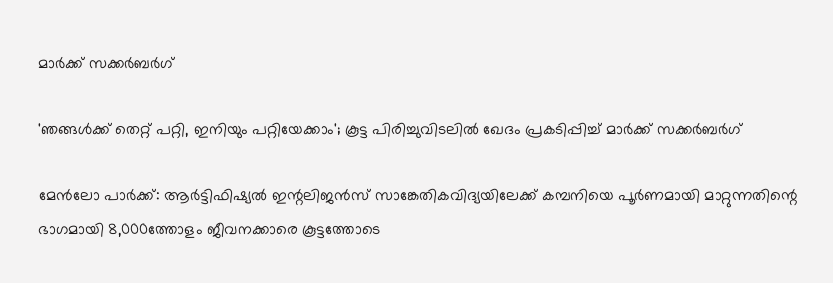മാർക്ക് സക്കർബർഗ്

'ഞങ്ങൾക്ക് തെറ്റ് പറ്റി, ഇനിയും പറ്റിയേക്കാം'; കൂട്ട പിരിച്ചുവിടലിൽ ഖേദം പ്രകടിപ്പിച്ച് മാർക്ക് സക്കർബർഗ്

മേൻലോ പാർക്ക്: ആർട്ടിഫിഷ്യൽ ഇന്റലിജൻസ് സാങ്കേതികവിദ്യയിലേക്ക് കമ്പനിയെ പൂർണമായി മാറ്റുന്നതിന്റെ ഭാഗമായി 8,000ത്തോളം ജീവനക്കാരെ കൂട്ടത്തോടെ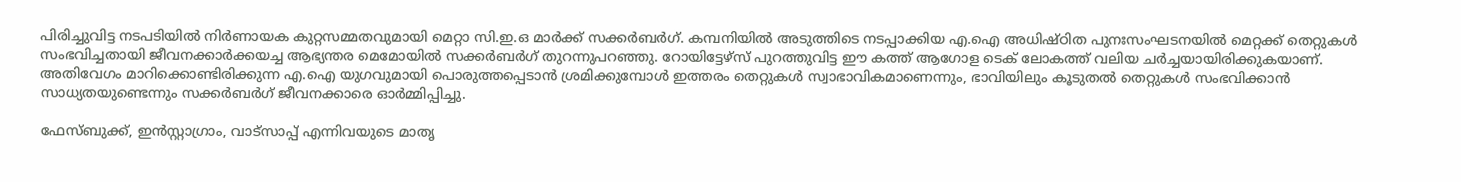പിരിച്ചുവിട്ട നടപടിയിൽ നിർണായക കുറ്റസമ്മതവുമായി മെറ്റാ സി.ഇ.ഒ മാർക്ക് സക്കർബർഗ്. കമ്പനിയിൽ അടുത്തിടെ നടപ്പാക്കിയ എ.ഐ അധിഷ്ഠിത പുനഃസംഘടനയിൽ മെറ്റക്ക് തെറ്റുകൾ സംഭവിച്ചതായി ജീവനക്കാർക്കയച്ച ആഭ്യന്തര മെമോയിൽ സക്കർബർഗ് തുറന്നുപറഞ്ഞു. റോയിട്ടേഴ്സ് പുറത്തുവിട്ട ഈ കത്ത് ആഗോള ടെക് ലോകത്ത് വലിയ ചർച്ചയായിരിക്കുകയാണ്. അതിവേഗം മാറിക്കൊണ്ടിരിക്കുന്ന എ.ഐ യുഗവുമായി പൊരുത്തപ്പെടാൻ ശ്രമിക്കുമ്പോൾ ഇത്തരം തെറ്റുകൾ സ്വാഭാവികമാണെന്നും, ഭാവിയിലും കൂടുതൽ തെറ്റുകൾ സംഭവിക്കാൻ സാധ്യതയുണ്ടെന്നും സക്കർബർഗ് ജീവനക്കാരെ ഓർമ്മിപ്പിച്ചു.

ഫേസ്ബുക്ക്, ഇൻസ്റ്റാഗ്രാം, വാട്സാപ്പ് എന്നിവയുടെ മാതൃ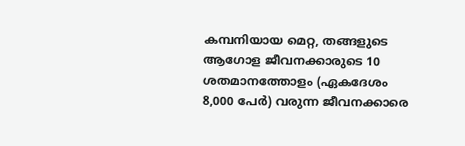കമ്പനിയായ മെറ്റ, തങ്ങളുടെ ആഗോള ജീവനക്കാരുടെ 10 ശതമാനത്തോളം (ഏകദേശം 8,000 പേർ) വരുന്ന ജീവനക്കാരെ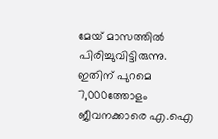മേയ് മാസത്തിൽ പിരിച്ചുവിട്ടിരുന്നു. ഇതിന് പുറമെ 7,000ത്തോളം ജീവനക്കാരെ എ.ഐ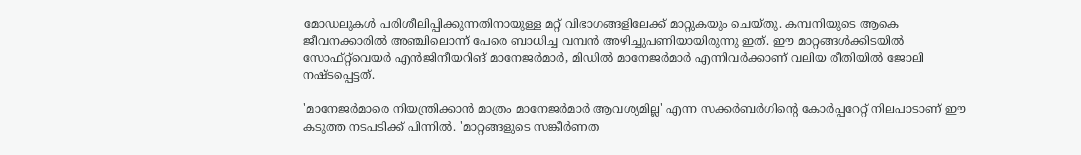മോഡലുകൾ പരിശീലിപ്പിക്കുന്നതിനായുള്ള മറ്റ് വിഭാഗങ്ങളിലേക്ക് മാറ്റുകയും ചെയ്തു. കമ്പനിയുടെ ആകെ ജീവനക്കാരിൽ അഞ്ചിലൊന്ന് പേരെ ബാധിച്ച വമ്പൻ അഴിച്ചുപണിയായിരുന്നു ഇത്. ഈ മാറ്റങ്ങൾക്കിടയിൽ സോഫ്റ്റ്‌വെയർ എൻജിനീയറിങ് മാനേജർമാർ, മിഡിൽ മാനേജർമാർ എന്നിവർക്കാണ് വലിയ രീതിയിൽ ജോലി നഷ്ടപ്പെട്ടത്.

'മാനേജർമാരെ നിയന്ത്രിക്കാൻ മാത്രം മാനേജർമാർ ആവശ്യമില്ല' എന്ന സക്കർബർഗിന്റെ കോർപ്പറേറ്റ് നിലപാടാണ് ഈ കടുത്ത നടപടിക്ക് പിന്നിൽ. 'മാറ്റങ്ങളുടെ സങ്കീർണത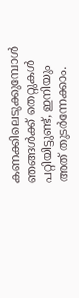കണക്കിലെടുക്കുമ്പോൾ ഞങ്ങൾക്ക് തെറ്റുകൾ പറ്റിയിട്ടുണ്ട്, ഇനിയും അത് തുടർന്നേക്കാം.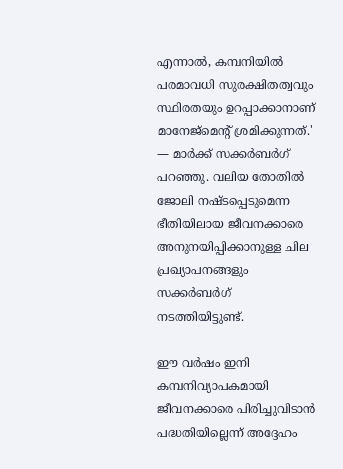എന്നാൽ, കമ്പനിയിൽ പരമാവധി സുരക്ഷിതത്വവും സ്ഥിരതയും ഉറപ്പാക്കാനാണ് മാനേജ്മെന്റ് ശ്രമിക്കുന്നത്.' — മാർക്ക് സക്കർബർഗ് പറഞ്ഞു. വലിയ തോതിൽ ജോലി നഷ്ടപ്പെടുമെന്ന ഭീതിയിലായ ജീവനക്കാരെ അനുനയിപ്പിക്കാനുള്ള ചില പ്രഖ്യാപനങ്ങളും സക്കർബർഗ് നടത്തിയിട്ടുണ്ട്.

ഈ വർഷം ഇനി കമ്പനിവ്യാപകമായി ജീവനക്കാരെ പിരിച്ചുവിടാൻ പദ്ധതിയില്ലെന്ന് അദ്ദേഹം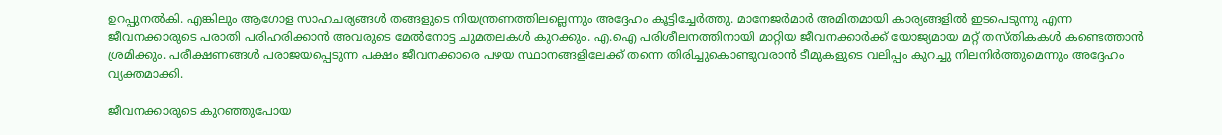ഉറപ്പുനൽകി. എങ്കിലും ആഗോള സാഹചര്യങ്ങൾ തങ്ങളുടെ നിയന്ത്രണത്തിലല്ലെന്നും അദ്ദേഹം കൂട്ടിച്ചേർത്തു. മാനേജർമാർ അമിതമായി കാര്യങ്ങളിൽ ഇടപെടുന്നു എന്ന ജീവനക്കാരുടെ പരാതി പരിഹരിക്കാൻ അവരുടെ മേൽനോട്ട ചുമതലകൾ കുറക്കും. എ.ഐ പരിശീലനത്തിനായി മാറ്റിയ ജീവനക്കാർക്ക് യോജ്യമായ മറ്റ് തസ്തികകൾ കണ്ടെത്താൻ ശ്രമിക്കും. പരീക്ഷണങ്ങൾ പരാജയപ്പെടുന്ന പക്ഷം ജീവനക്കാരെ പഴയ സ്ഥാനങ്ങളിലേക്ക് തന്നെ തിരിച്ചുകൊണ്ടുവരാൻ ടീമുകളുടെ വലിപ്പം കുറച്ചു നിലനിർത്തുമെന്നും അദ്ദേഹം വ്യക്തമാക്കി.

ജീവനക്കാരുടെ കുറഞ്ഞുപോയ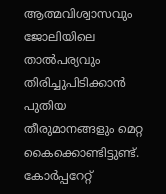ആത്മവിശ്വാസവും ജോലിയിലെ താൽപര്യവും തിരിച്ചുപിടിക്കാൻ പുതിയ തീരുമാനങ്ങളും മെറ്റ കൈക്കൊണ്ടിട്ടുണ്ട്. കോർപ്പറേറ്റ്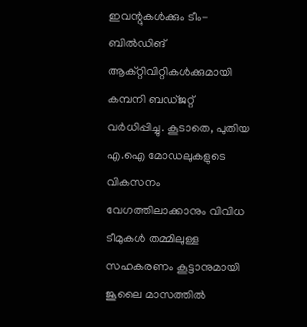ഇവന്റുകൾക്കും ടീം-ബിൽഡിങ് ആക്റ്റിവിറ്റികൾക്കുമായി കമ്പനി ബഡ്ജറ്റ് വർധിപ്പിച്ചു. കൂടാതെ, പുതിയ എ.ഐ മോഡലുകളുടെ വികസനം വേഗത്തിലാക്കാനും വിവിധ ടീമുകൾ തമ്മിലുള്ള സഹകരണം കൂട്ടാനുമായി ജൂലൈ മാസത്തിൽ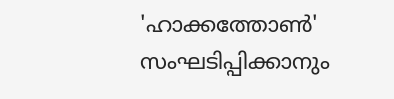'ഹാക്കത്തോൺ' സംഘടിപ്പിക്കാനും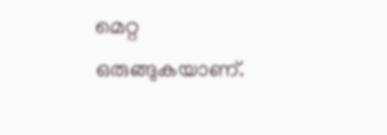മെറ്റ ഒരുങ്ങുകയാണ്.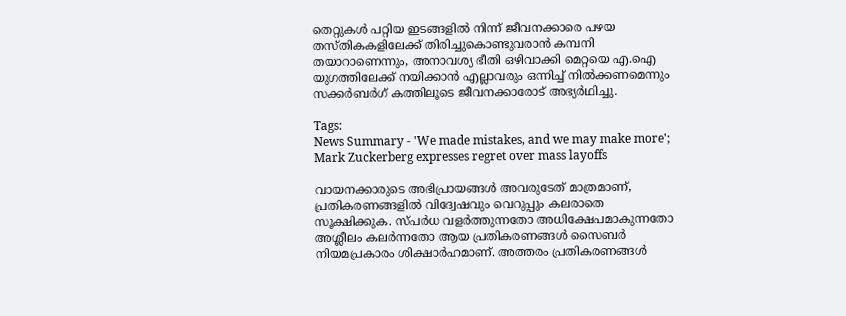തെറ്റുകൾ പറ്റിയ ഇടങ്ങളിൽ നിന്ന് ജീവനക്കാരെ പഴയ തസ്തികകളിലേക്ക് തിരിച്ചുകൊണ്ടുവരാൻ കമ്പനി തയാറാണെന്നും, അനാവശ്യ ഭീതി ഒഴിവാക്കി മെറ്റയെ എ.ഐ യുഗത്തിലേക്ക് നയിക്കാൻ എല്ലാവരും ഒന്നിച്ച് നിൽക്കണമെന്നും സക്കർബർഗ് കത്തിലൂടെ ജീവനക്കാരോട് അഭ്യർഥിച്ചു.

Tags:
News Summary - 'We made mistakes, and we may make more'; Mark Zuckerberg expresses regret over mass layoffs

വായനക്കാരുടെ അഭിപ്രായങ്ങള്‍ അവരുടേത് മാത്രമാണ്, പ്രതികരണങ്ങളിൽ വിദ്വേഷവും വെറുപ്പും കലരാതെ സൂക്ഷിക്കുക. സ്പർധ വളർത്തുന്നതോ അധിക്ഷേപമാകുന്നതോ അശ്ലീലം കലർന്നതോ ആയ പ്രതികരണങ്ങൾ സൈബർ നിയമപ്രകാരം ശിക്ഷാർഹമാണ്. അത്തരം പ്രതികരണങ്ങൾ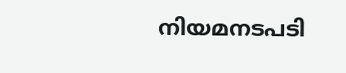നിയമനടപടി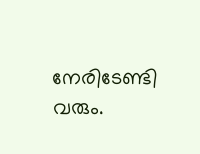നേരിടേണ്ടി വരും.